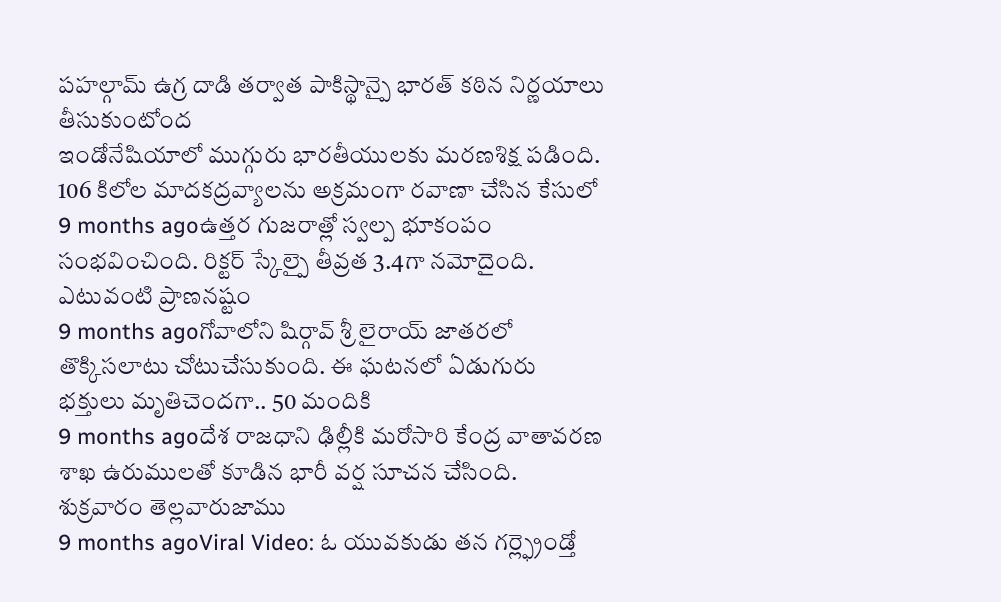పహల్గామ్ ఉగ్ర దాడి తర్వాత పాకిస్థాన్పై భారత్ కఠిన నిర్ణయాలు తీసుకుంటోంద
ఇండోనేషియాలో ముగ్గురు భారతీయులకు మరణశిక్ష పడింది. 106 కిలోల మాదకద్రవ్యాలను అక్రమంగా రవాణా చేసిన కేసులో
9 months agoఉత్తర గుజరాత్లో స్వల్ప భూకంపం సంభవించింది. రిక్టర్ స్కేల్పై తీవ్రత 3.4గా నమోదైంది. ఎటువంటి ప్రాణనష్టం
9 months agoగోవాలోని షిర్గావ్ శ్రీ లైరాయ్ జాతరలో తొక్కిసలాటు చోటుచేసుకుంది. ఈ ఘటనలో ఏడుగురు భక్తులు మృతిచెందగా.. 50 మందికి
9 months agoదేశ రాజధాని ఢిల్లీకి మరోసారి కేంద్ర వాతావరణ శాఖ ఉరుములతో కూడిన భారీ వర్ష సూచన చేసింది. శుక్రవారం తెల్లవారుజాము
9 months agoViral Video: ఓ యువకుడు తన గర్ల్ఫ్రెండ్తో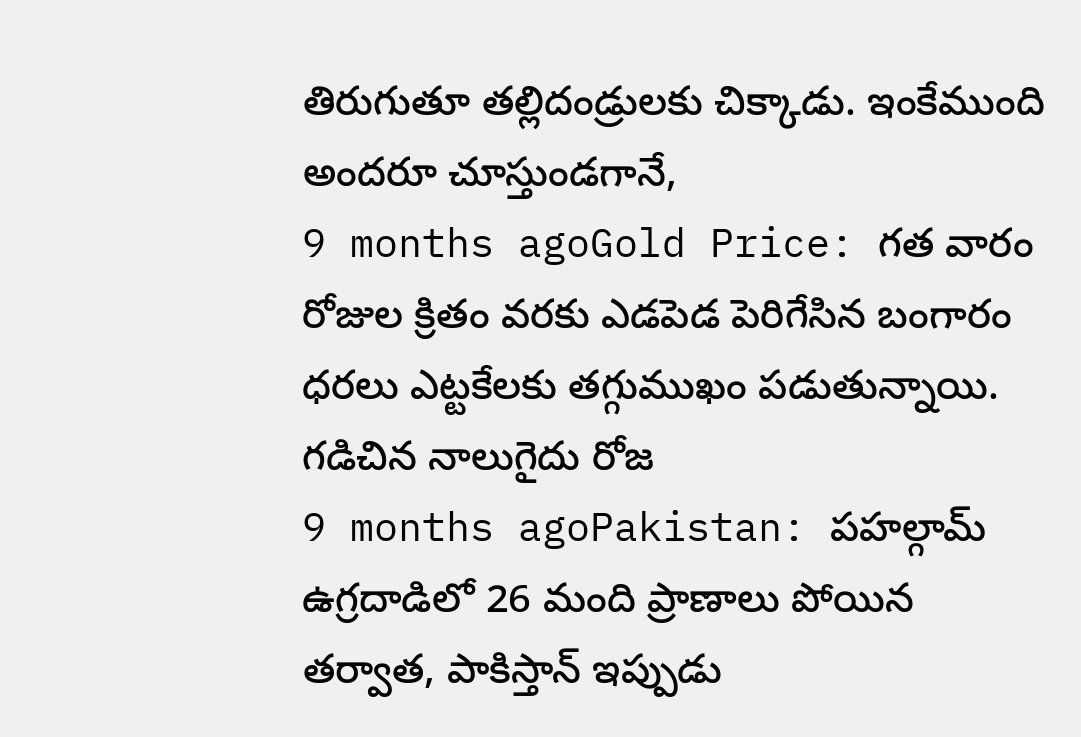తిరుగుతూ తల్లిదండ్రులకు చిక్కాడు. ఇంకేముంది అందరూ చూస్తుండగానే,
9 months agoGold Price: గత వారం రోజుల క్రితం వరకు ఎడపెడ పెరిగేసిన బంగారం ధరలు ఎట్టకేలకు తగ్గుముఖం పడుతున్నాయి. గడిచిన నాలుగైదు రోజ
9 months agoPakistan: పహల్గామ్ ఉగ్రదాడిలో 26 మంది ప్రాణాలు పోయిన తర్వాత, పాకిస్తాన్ ఇప్పుడు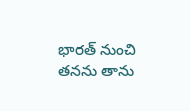భారత్ నుంచి తనను తాను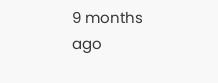9 months ago